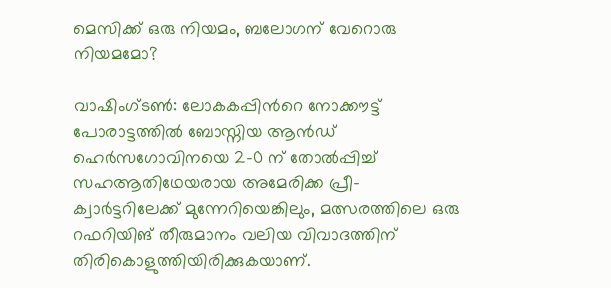മെസിക്ക് ഒരു നിയമം, ബലോഗന് വേറൊരു നിയമമോ?

വാഷിംഗ്ടൺ: ലോകകപ്പിന്‍റെ നോക്കൗട്ട് പോരാട്ടത്തിൽ ബോസ്നിയ ആൻഡ് ഹെർസഗോവിനയെ 2-0 ന് തോൽപ്പിച്ച് സഹആതിഥേയരായ അമേരിക്ക പ്രീ-ക്വാർട്ടറിലേക്ക് മുന്നേറിയെങ്കിലും, മത്സരത്തിലെ ഒരു റഫറിയിങ് തീരുമാനം വലിയ വിവാദത്തിന് തിരികൊളുത്തിയിരിക്കുകയാണ്.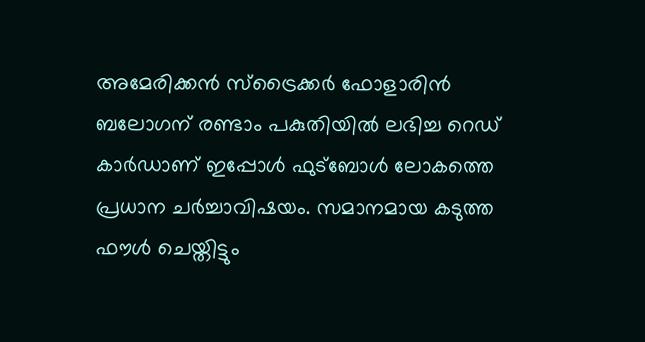അമേരിക്കൻ സ്ട്രൈക്കർ ഫോളാരിൻ ബലോഗന് രണ്ടാം പകുതിയിൽ ലഭിച്ച റെഡ് കാർഡാണ് ഇപ്പോൾ ഫുട്ബോൾ ലോകത്തെ പ്രധാന ചർച്ചാവിഷയം. സമാനമായ കടുത്ത ഫൗൾ ചെയ്തിട്ടും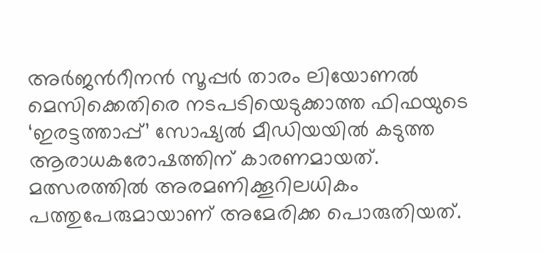അർജന്‍റീനൻ സൂപ്പർ താരം ലിയോണൽ മെസിക്കെതിരെ നടപടിയെടുക്കാത്ത ഫിഫയുടെ ‘ഇരട്ടത്താപ്പ്’ സോഷ്യൽ മീഡിയയിൽ കടുത്ത ആരാധകരോഷത്തിന് കാരണമായത്. മത്സരത്തിൽ അരമണിക്കൂറിലധികം പത്തുപേരുമായാണ് അമേരിക്ക പൊരുതിയത്.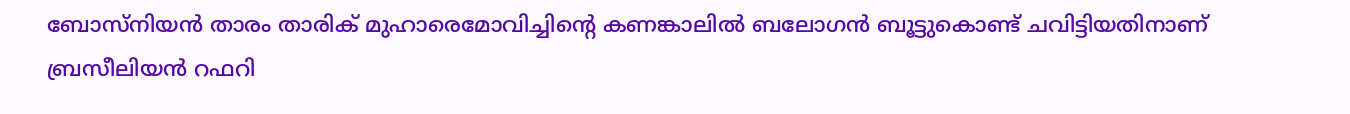ബോസ്നിയൻ താരം താരിക് മുഹാരെമോവിച്ചിന്‍റെ കണങ്കാലിൽ ബലോഗൻ ബൂട്ടുകൊണ്ട് ചവിട്ടിയതിനാണ് ബ്രസീലിയൻ റഫറി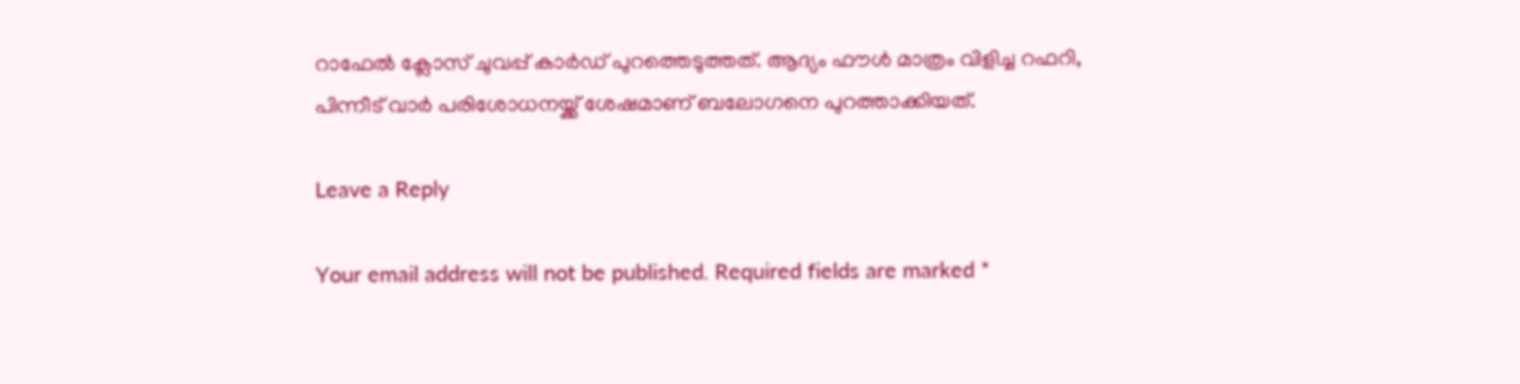റാഫേൽ ക്ലോസ് ചുവപ്പ് കാർഡ് പുറത്തെടുത്തത്. ആദ്യം ഫൗൾ മാത്രം വിളിച്ച റഫറി, പിന്നീട് വാർ പരിശോധനയ്ക്ക് ശേഷമാണ് ബലോഗനെ പുറത്താക്കിയത്.

Leave a Reply

Your email address will not be published. Required fields are marked *